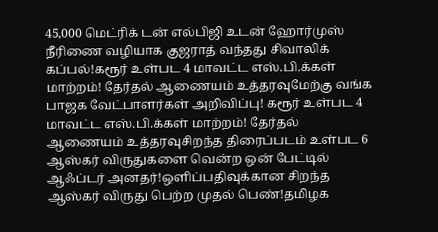45,000 மெட்ரிக் டன் எல்பிஜி உடன் ஹோர்முஸ் நீரிணை வழியாக குஜராத் வந்தது சிவாலிக் கப்பல்!கரூர் உள்பட 4 மாவட்ட எஸ்.பி.க்கள் மாற்றம்! தேர்தல் ஆணையம் உத்தரவுமேற்கு வங்க பாஜக வேட்பாளர்கள் அறிவிப்பு! கரூர் உள்பட 4 மாவட்ட எஸ்.பி.க்கள் மாற்றம்! தேர்தல் ஆணையம் உத்தரவுசிறந்த திரைப்படம் உள்பட 6 ஆஸ்கர் விருதுகளை வென்ற ஒன் பேட்டில் ஆஃப்டர் அனதர்!ஒளிப்பதிவுக்கான சிறந்த ஆஸ்கர் விருது பெற்ற முதல் பெண்!தமிழக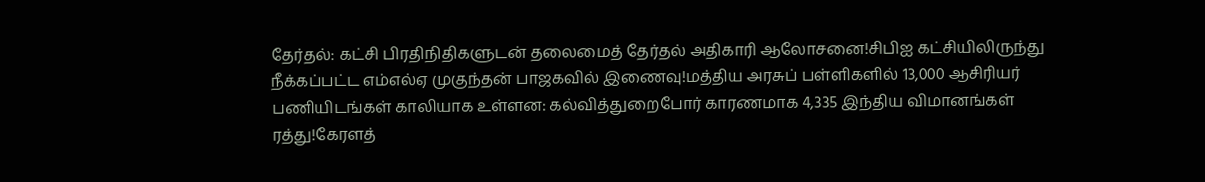தேர்தல்: கட்சி பிரதிநிதிகளுடன் தலைமைத் தேர்தல் அதிகாரி ஆலோசனை!சிபிஐ கட்சியிலிருந்து நீக்கப்பட்ட எம்எல்ஏ முகுந்தன் பாஜகவில் இணைவு!மத்திய அரசுப் பள்ளிகளில் 13,000 ஆசிரியர் பணியிடங்கள் காலியாக உள்ளன: கல்வித்துறைபோர் காரணமாக 4,335 இந்திய விமானங்கள் ரத்து!கேரளத்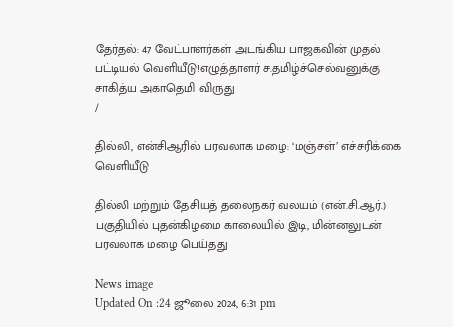தேர்தல்: 47 வேட்பாளர்கள் அடங்கிய பாஜகவின் முதல் பட்டியல் வெளியீடு!எழுத்தாளர் ச.தமிழ்ச்செல்வனுக்கு சாகித்ய அகாதெமி விருது
/

தில்லி, என்சிஆரில் பரவலாக மழை: ‘மஞ்சள்’ எச்சரிக்கை வெளியீடு

தில்லி மற்றும் தேசியத் தலைநகர் வலயம் (என்.சி.ஆர்.) பகுதியில் புதன்கிழமை காலையில் இடி, மின்னலுடன் பரவலாக மழை பெய்தது

News image
Updated On :24 ஜூலை 2024, 6:31 pm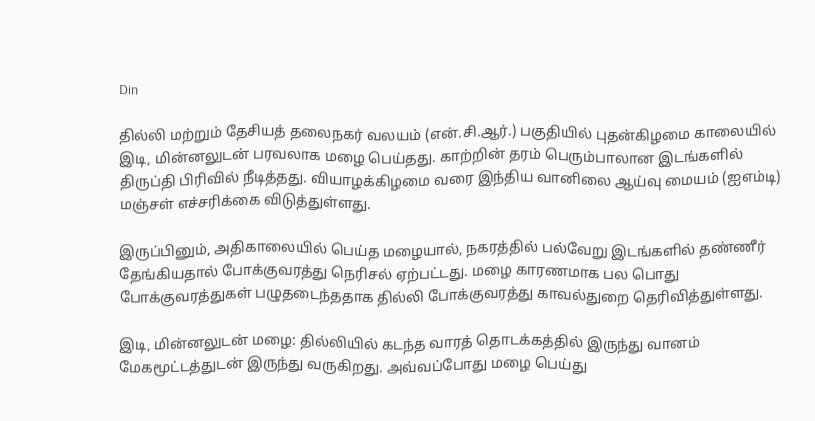Din

தில்லி மற்றும் தேசியத் தலைநகர் வலயம் (என்.சி.ஆர்.) பகுதியில் புதன்கிழமை காலையில் இடி, மின்னலுடன் பரவலாக மழை பெய்தது. காற்றின் தரம் பெரும்பாலான இடங்களில் திருப்தி பிரிவில் நீடித்தது. வியாழக்கிழமை வரை இந்திய வானிலை ஆய்வு மையம் (ஐஎம்டி) மஞ்சள் எச்சரிக்கை விடுத்துள்ளது.

இருப்பினும், அதிகாலையில் பெய்த மழையால், நகரத்தில் பல்வேறு இடங்களில் தண்ணீர் தேங்கியதால் போக்குவரத்து நெரிசல் ஏற்பட்டது. மழை காரணமாக பல பொது போக்குவரத்துகள் பழுதடைந்ததாக தில்லி போக்குவரத்து காவல்துறை தெரிவித்துள்ளது.

இடி, மின்னலுடன் மழை: தில்லியில் கடந்த வாரத் தொடக்கத்தில் இருந்து வானம் மேகமூட்டத்துடன் இருந்து வருகிறது. அவ்வப்போது மழை பெய்து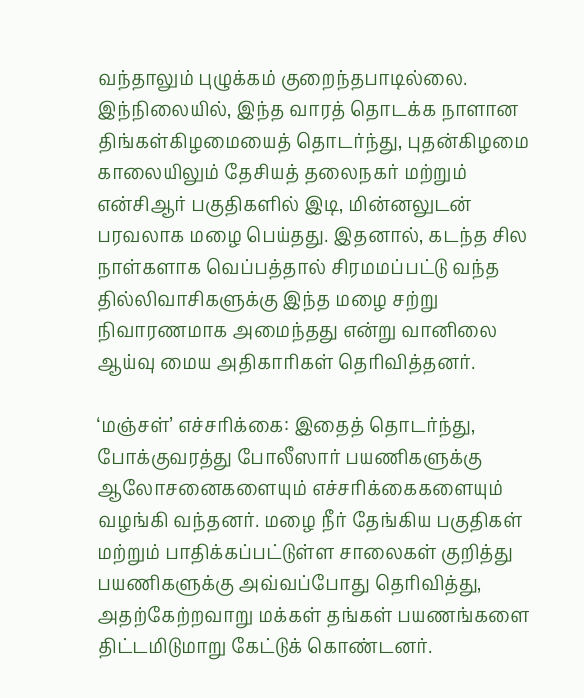வந்தாலும் புழுக்கம் குறைந்தபாடில்லை. இந்நிலையில், இந்த வாரத் தொடக்க நாளான திங்கள்கிழமையைத் தொடர்ந்து, புதன்கிழமை காலையிலும் தேசியத் தலைநகர் மற்றும் என்சிஆர் பகுதிகளில் இடி, மின்னலுடன் பரவலாக மழை பெய்தது. இதனால், கடந்த சில நாள்களாக வெப்பத்தால் சிரமமப்பட்டு வந்த தில்லிவாசிகளுக்கு இந்த மழை சற்று நிவாரணமாக அமைந்தது என்று வானிலை ஆய்வு மைய அதிகாரிகள் தெரிவித்தனர்.

‘மஞ்சள்’ எச்சரிக்கை: இதைத் தொடர்ந்து, போக்குவரத்து போலீஸார் பயணிகளுக்கு ஆலோசனைகளையும் எச்சரிக்கைகளையும் வழங்கி வந்தனர். மழை நீர் தேங்கிய பகுதிகள் மற்றும் பாதிக்கப்பட்டுள்ள சாலைகள் குறித்து பயணிகளுக்கு அவ்வப்போது தெரிவித்து, அதற்கேற்றவாறு மக்கள் தங்கள் பயணங்களை திட்டமிடுமாறு கேட்டுக் கொண்டனர்.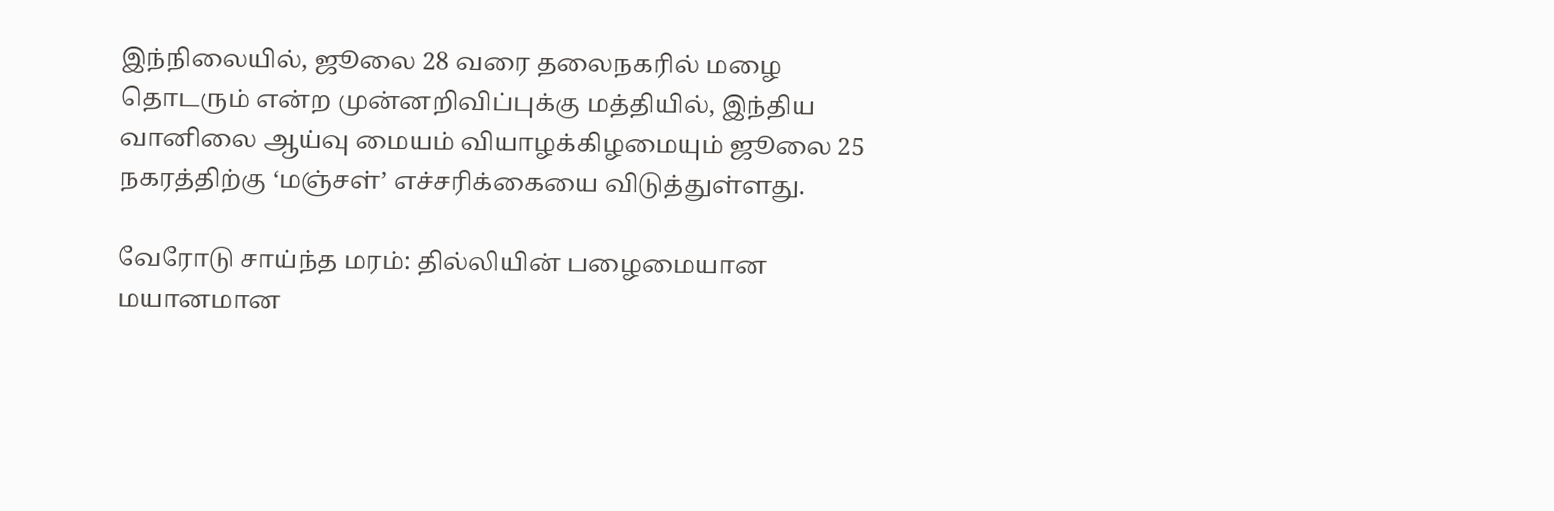இந்நிலையில், ஜூலை 28 வரை தலைநகரில் மழை தொடரும் என்ற முன்னறிவிப்புக்கு மத்தியில், இந்திய வானிலை ஆய்வு மையம் வியாழக்கிழமையும் ஜூலை 25 நகரத்திற்கு ‘மஞ்சள்’ எச்சரிக்கையை விடுத்துள்ளது.

வேரோடு சாய்ந்த மரம்: தில்லியின் பழைமையான மயானமான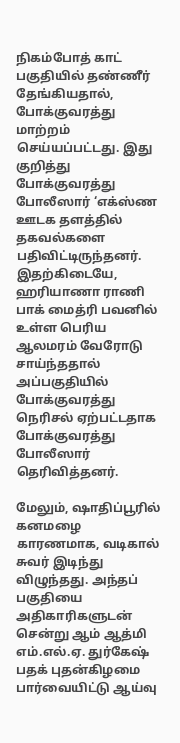நிகம்போத் காட் பகுதியில் தண்ணீர் தேங்கியதால், போக்குவரத்து மாற்றம் செய்யப்பட்டது. இது குறித்து போக்குவரத்து போலீஸார் ‘எக்ஸ்ண ஊடக தளத்தில் தகவல்களை பதிவிட்டிருந்தனர். இதற்கிடையே, ஹரியாணா ராணி பாக் மைத்ரி பவனில் உள்ள பெரிய ஆலமரம் வேரோடு சாய்ந்ததால் அப்பகுதியில் போக்குவரத்து நெரிசல் ஏற்பட்டதாக போக்குவரத்து போலீஸார் தெரிவித்தனர்.

மேலும், ஷாதிப்பூரில் கனமழை காரணமாக, வடிகால் சுவர் இடிந்து விழுந்தது. அந்தப் பகுதியை அதிகாரிகளுடன் சென்று ஆம் ஆத்மி எம்.எல்.ஏ. துர்கேஷ் பதக் புதன்கிழமை பார்வையிட்டு ஆய்வு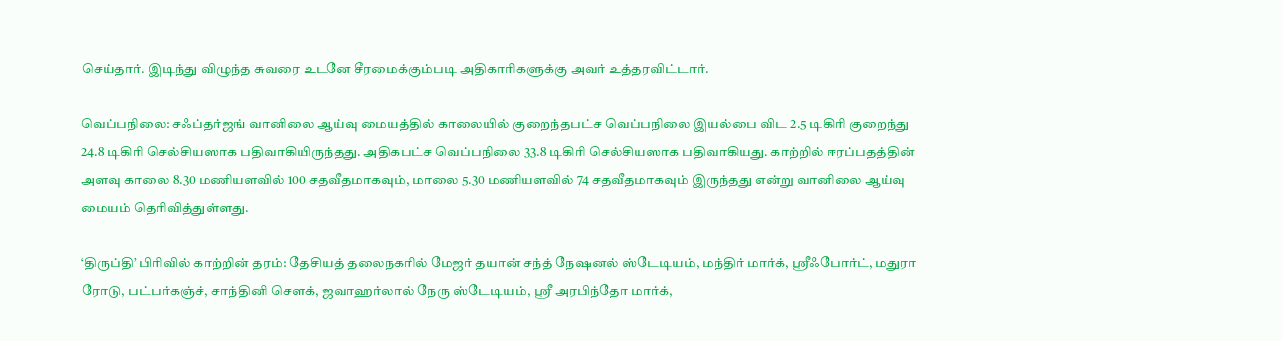செய்தார். இடிந்து விழுந்த சுவரை உடனே சீரமைக்கும்படி அதிகாரிகளுக்கு அவர் உத்தரவிட்டார்.

வெப்பநிலை: சஃப்தர்ஜங் வானிலை ஆய்வு மையத்தில் காலையில் குறைந்தபட்ச வெப்பநிலை இயல்பை விட 2.5 டிகிரி குறைந்து 24.8 டிகிரி செல்சியஸாக பதிவாகியிருந்தது. அதிகபட்ச வெப்பநிலை 33.8 டிகிரி செல்சியஸாக பதிவாகியது. காற்றில் ஈரப்பதத்தின் அளவு காலை 8.30 மணியளவில் 100 சதவீதமாகவும், மாலை 5.30 மணியளவில் 74 சதவீதமாகவும் இருந்தது என்று வானிலை ஆய்வு மையம் தெரிவித்துள்ளது.

‘திருப்தி’ பிரிவில் காற்றின் தரம்: தேசியத் தலைநகரில் மேஜர் தயான் சந்த் நேஷனல் ஸ்டேடியம், மந்திர் மார்க், ஸ்ரீஃபோர்ட், மதுரா ரோடு, பட்பர்கஞ்ச், சாந்தினி சௌக், ஜவாஹர்லால் நேரு ஸ்டேடியம், ஸ்ரீ அரபிந்தோ மார்க்,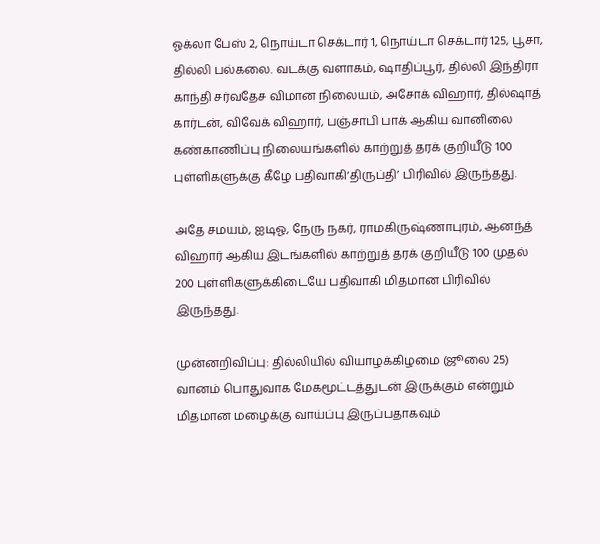ஓக்லா பேஸ் 2, நொய்டா செக்டார் 1, நொய்டா செக்டார் 125, பூசா, தில்லி பல்கலை. வடக்கு வளாகம், ஷாதிப்பூர், தில்லி இந்திரா காந்தி சர்வதேச விமான நிலையம், அசோக் விஹார், தில்ஷாத் கார்டன், விவேக் விஹார், பஞ்சாபி பாக் ஆகிய வானிலை கண்காணிப்பு நிலையங்களில் காற்றுத் தரக் குறியீடு 100 புள்ளிகளுக்கு கீழே பதிவாகி‘திருப்தி’ பிரிவில் இருந்தது.

அதே சமயம், ஐடிஓ, நேரு நகர், ராமகிருஷ்ணாபுரம், ஆனந்த் விஹார் ஆகிய இடங்களில் காற்றுத் தரக் குறியீடு 100 முதல் 200 புள்ளிகளுக்கிடையே பதிவாகி மிதமான பிரிவில் இருந்தது.

முன்னறிவிப்பு: தில்லியில் வியாழக்கிழமை (ஜூலை 25) வானம் பொதுவாக மேகமூட்டத்துடன் இருக்கும் என்றும் மிதமான மழைக்கு வாய்ப்பு இருப்பதாகவும்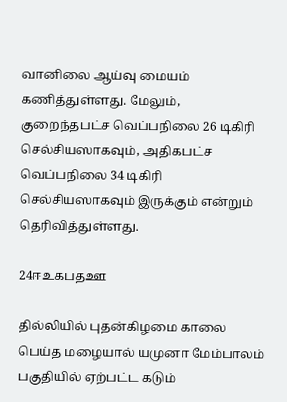வானிலை ஆய்வு மையம் கணித்துள்ளது. மேலும், குறைந்தபட்ச வெப்பநிலை 26 டிகிரி செல்சியஸாகவும், அதிகபட்ச வெப்பநிலை 34 டிகிரி செல்சியஸாகவும் இருக்கும் என்றும் தெரிவித்துள்ளது.

24ஈஉகபதஊ

தில்லியில் புதன்கிழமை காலை பெய்த மழையால் யமுனா மேம்பாலம் பகுதியில் ஏற்பட்ட கடும்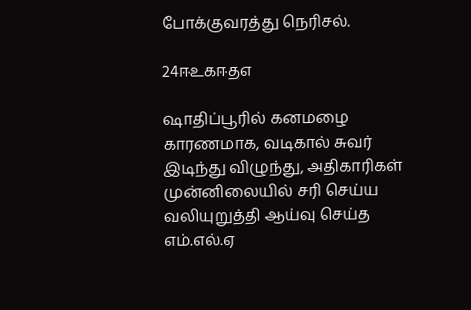போக்குவரத்து நெரிசல்.

24ஈஉகஈதஎ

ஷாதிப்பூரில் கனமழை காரணமாக, வடிகால் சுவர் இடிந்து விழுந்து, அதிகாரிகள் முன்னிலையில் சரி செய்ய வலியுறுத்தி ஆய்வு செய்த எம்.எல்.ஏ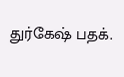துர்கேஷ் பதக்.